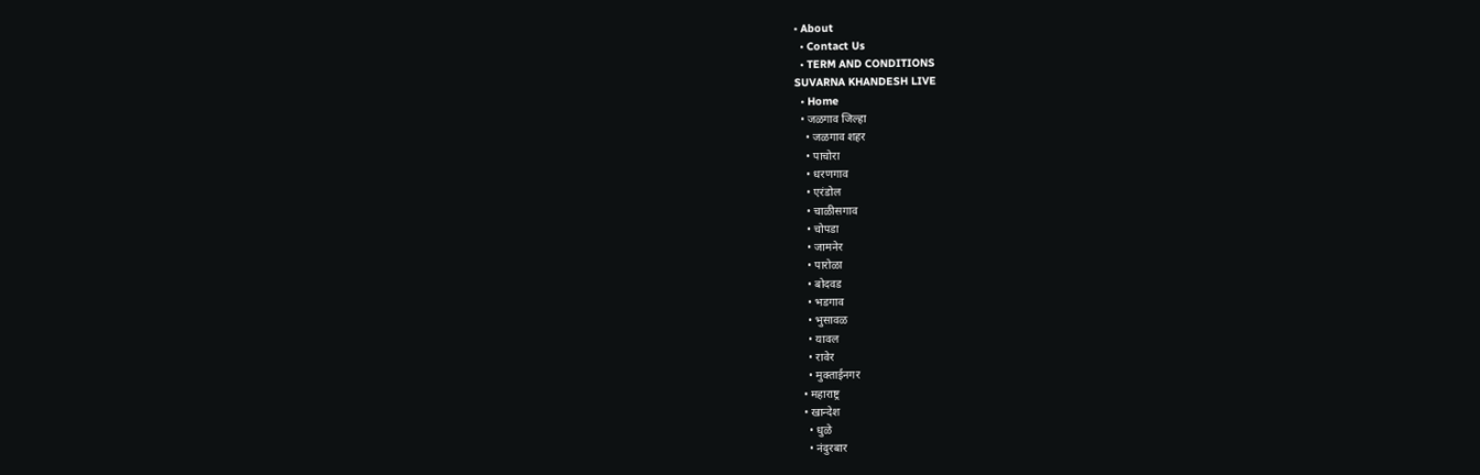• About
  • Contact Us
  • TERM AND CONDITIONS
SUVARNA KHANDESH LIVE
  • Home
  • जळगाव जिल्हा
    • जळगाव शहर
    • पाचोरा
    • धरणगाव
    • एरंडोल
    • चाळीसगाव
    • चोपडा
    • जामनेर
    • पारोळा
    • बोदवड
    • भडगाव
    • भुसावळ
    • यावल
    • रावेर
    • मुक्ताईनगर
  • महाराष्ट्र
  • खान्देश
    • धुळे
    • नंदुरबार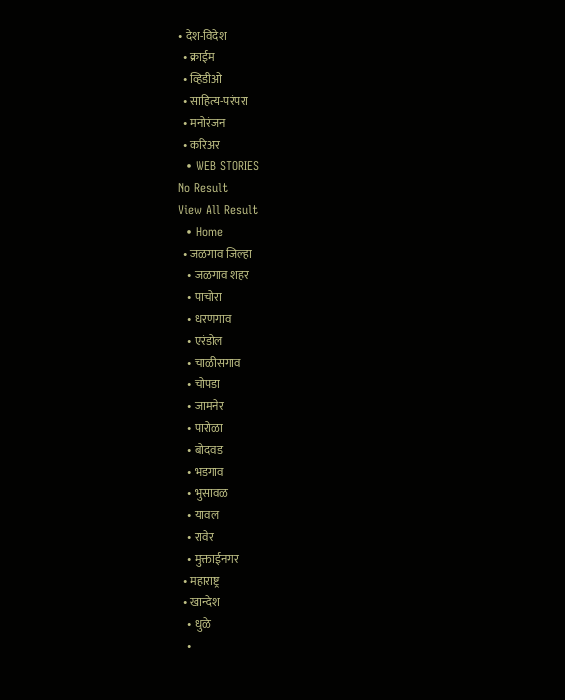• देश-विदेश
  • क्राईम
  • व्हिडीओ
  • साहित्य-परंपरा
  • मनोरंजन
  • करिअर
  • WEB STORIES
No Result
View All Result
  • Home
  • जळगाव जिल्हा
    • जळगाव शहर
    • पाचोरा
    • धरणगाव
    • एरंडोल
    • चाळीसगाव
    • चोपडा
    • जामनेर
    • पारोळा
    • बोदवड
    • भडगाव
    • भुसावळ
    • यावल
    • रावेर
    • मुक्ताईनगर
  • महाराष्ट्र
  • खान्देश
    • धुळे
    •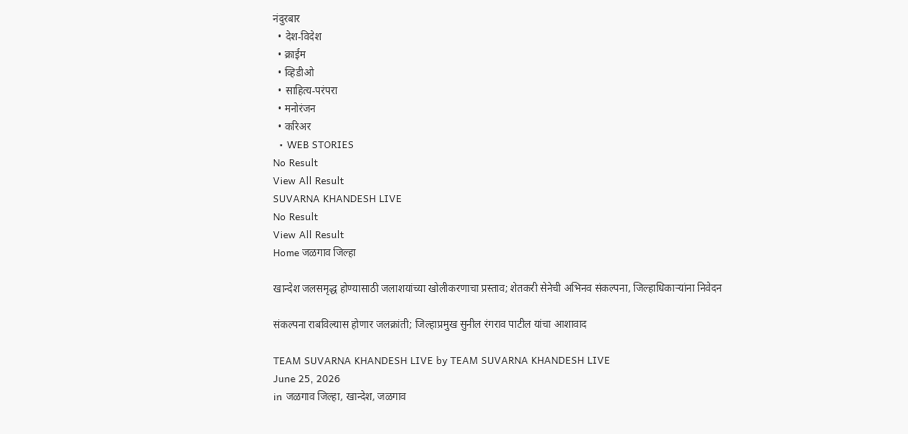नंदुरबार
  • देश-विदेश
  • क्राईम
  • व्हिडीओ
  • साहित्य-परंपरा
  • मनोरंजन
  • करिअर
  • WEB STORIES
No Result
View All Result
SUVARNA KHANDESH LIVE
No Result
View All Result
Home जळगाव जिल्हा

खान्देश जलसमृद्ध होण्यासाठी जलाशयांच्या खोलीकरणाचा प्रस्ताव; शेतकरी सेनेची अभिनव संकल्पना, जिल्हाधिकाऱ्यांना निवेदन

संकल्पना राबविल्यास होणार जलक्रांती; जिल्हाप्रमुख सुनील रंगराव पाटील यांचा आशावाद

TEAM SUVARNA KHANDESH LIVE by TEAM SUVARNA KHANDESH LIVE
June 25, 2026
in जळगाव जिल्हा, खान्देश, जळगाव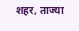शहर, ताज्या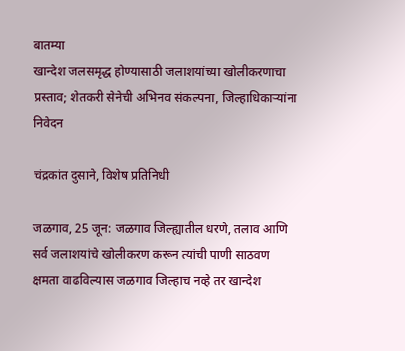बातम्या
खान्देश जलसमृद्ध होण्यासाठी जलाशयांच्या खोलीकरणाचा प्रस्ताव; शेतकरी सेनेची अभिनव संकल्पना, जिल्हाधिकाऱ्यांना निवेदन

चंद्रकांत दुसाने, विशेष प्रतिनिधी

जळगाव, 25 जून: जळगाव जिल्ह्यातील धरणे, तलाव आणि सर्व जलाशयांचे खोलीकरण करून त्यांची पाणी साठवण क्षमता वाढविल्यास जळगाव जिल्हाच नव्हे तर खान्देश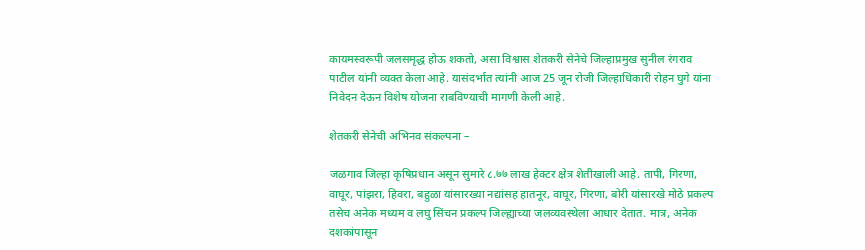कायमस्वरूपी जलसमृद्ध होऊ शकतो, असा विश्वास शेतकरी सेनेचे जिल्हाप्रमुख सुनील रंगराव पाटील यांनी व्यक्त केला आहे. यासंदर्भात त्यांनी आज 25 जून रोजी जिल्हाधिकारी रोहन घुगे यांना निवेदन देऊन विशेष योजना राबविण्याची मागणी केली आहे.

शेतकरी सेनेची अभिनव संकल्पना –

जळगाव जिल्हा कृषिप्रधान असून सुमारे ८.७७ लाख हेक्टर क्षेत्र शेतीखाली आहे. तापी, गिरणा, वाघूर, पांझरा, हिवरा, बहुळा यांसारख्या नद्यांसह हातनूर, वाघूर, गिरणा, बोरी यांसारखे मोठे प्रकल्प तसेच अनेक मध्यम व लघु सिंचन प्रकल्प जिल्ह्याच्या जलव्यवस्थेला आधार देतात. मात्र, अनेक दशकांपासून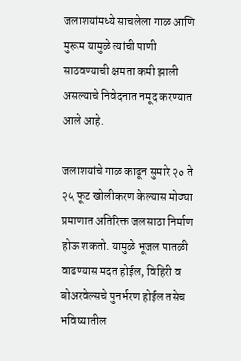जलाशयांमध्ये साचलेला गाळ आणि मुरूम यामुळे त्यांची पाणी साठवण्याची क्षमता कमी झाली असल्याचे निवेदनात नमूद करण्यात आले आहे.

जलाशयांचे गाळ काढून सुमारे २० ते २५ फूट खोलीकरण केल्यास मोठ्या प्रमाणात अतिरिक्त जलसाठा निर्माण होऊ शकतो. यामुळे भूजल पातळी वाढण्यास मदत होईल, विहिरी व बोअरवेल्सचे पुनर्भरण होईल तसेच भविष्यातील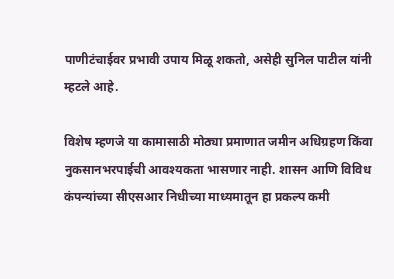पाणीटंचाईवर प्रभावी उपाय मिळू शकतो, असेही सुनिल पाटील यांनी म्हटले आहे.

विशेष म्हणजे या कामासाठी मोठ्या प्रमाणात जमीन अधिग्रहण किंवा नुकसानभरपाईची आवश्यकता भासणार नाही. शासन आणि विविध कंपन्यांच्या सीएसआर निधीच्या माध्यमातून हा प्रकल्प कमी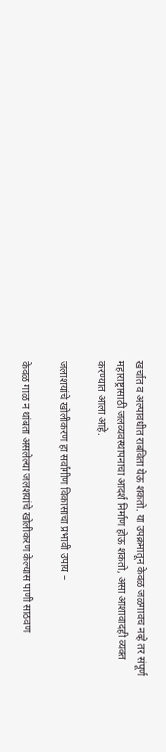खर्चात व अल्पावधीत राबविता येऊ शकतो. या उपक्रमातून केवळ जळगावच नव्हे तर संपूर्ण महाराष्ट्रासाठी जलव्यवस्थापनाचा आदर्श निर्माण होऊ शकतो, असा आशावादही व्यक्त करण्यात आला आहे.

जलाशयांचे खोलीकरण हा सर्वांगीण विकासाचा प्रभावी उपाय –

केवळ गाळ न थांबता असलेल्या जलशयांचे खोलीकरण केल्यास पाणी साठवण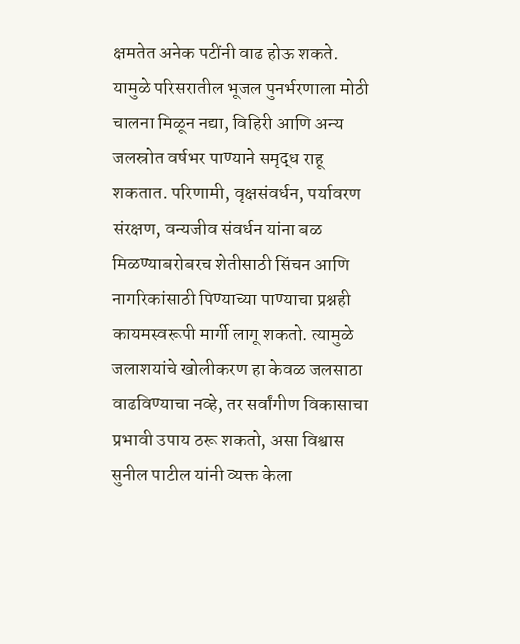क्षमतेत अनेक पटींनी वाढ होऊ शकते. यामुळे परिसरातील भूजल पुनर्भरणाला मोठी चालना मिळून नद्या, विहिरी आणि अन्य जलस्रोत वर्षभर पाण्याने समृद्ध राहू शकतात. परिणामी, वृक्षसंवर्धन, पर्यावरण संरक्षण, वन्यजीव संवर्धन यांना बळ मिळण्याबरोबरच शेतीसाठी सिंचन आणि नागरिकांसाठी पिण्याच्या पाण्याचा प्रश्नही कायमस्वरूपी मार्गी लागू शकतो. त्यामुळे जलाशयांचे खोलीकरण हा केवळ जलसाठा वाढविण्याचा नव्हे, तर सर्वांगीण विकासाचा प्रभावी उपाय ठरू शकतो, असा विश्वास सुनील पाटील यांनी व्यक्त केला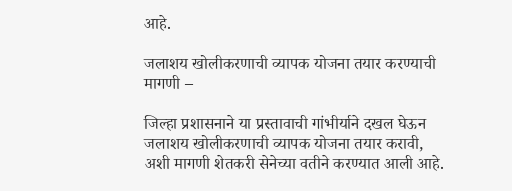आहे.

जलाशय खोलीकरणाची व्यापक योजना तयार करण्याची मागणी –

जिल्हा प्रशासनाने या प्रस्तावाची गांभीर्याने दखल घेऊन जलाशय खोलीकरणाची व्यापक योजना तयार करावी, अशी मागणी शेतकरी सेनेच्या वतीने करण्यात आली आहे.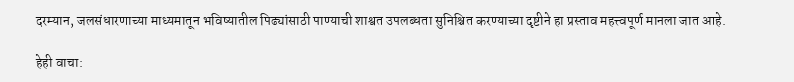दरम्यान, जलसंधारणाच्या माध्यमातून भविष्यातील पिढ्यांसाठी पाण्याची शाश्वत उपलब्धता सुनिश्चित करण्याच्या दृष्टीने हा प्रस्ताव महत्त्वपूर्ण मानला जात आहे.

हेही वाचा: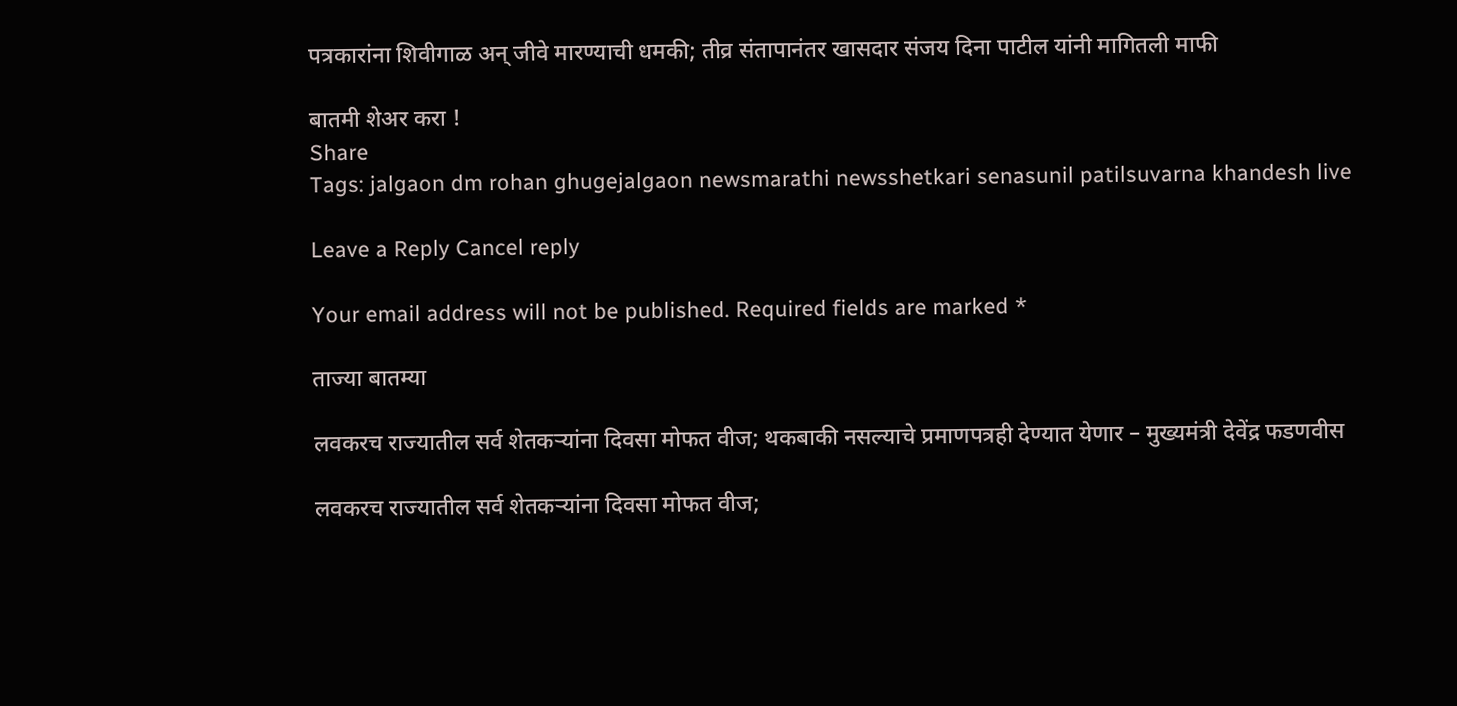पत्रकारांना शिवीगाळ अन् जीवे मारण्याची धमकी; तीव्र संतापानंतर खासदार संजय दिना पाटील यांनी मागितली माफी

बातमी शेअर करा !
Share
Tags: jalgaon dm rohan ghugejalgaon newsmarathi newsshetkari senasunil patilsuvarna khandesh live

Leave a Reply Cancel reply

Your email address will not be published. Required fields are marked *

ताज्या बातम्या

लवकरच राज्यातील सर्व शेतकऱ्यांना दिवसा मोफत वीज; थकबाकी नसल्याचे प्रमाणपत्रही देण्यात येणार – मुख्यमंत्री देवेंद्र फडणवीस

लवकरच राज्यातील सर्व शेतकऱ्यांना दिवसा मोफत वीज;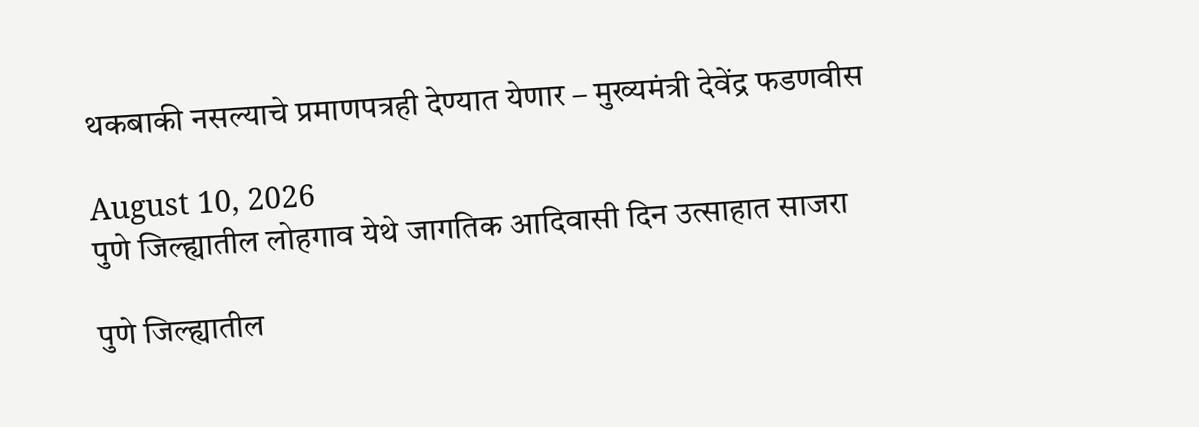थकबाकी नसल्याचे प्रमाणपत्रही देण्यात येणार – मुख्यमंत्री देवेंद्र फडणवीस

August 10, 2026
पुणे जिल्ह्यातील लोहगाव येथे जागतिक आदिवासी दिन उत्साहात साजरा

पुणे जिल्ह्यातील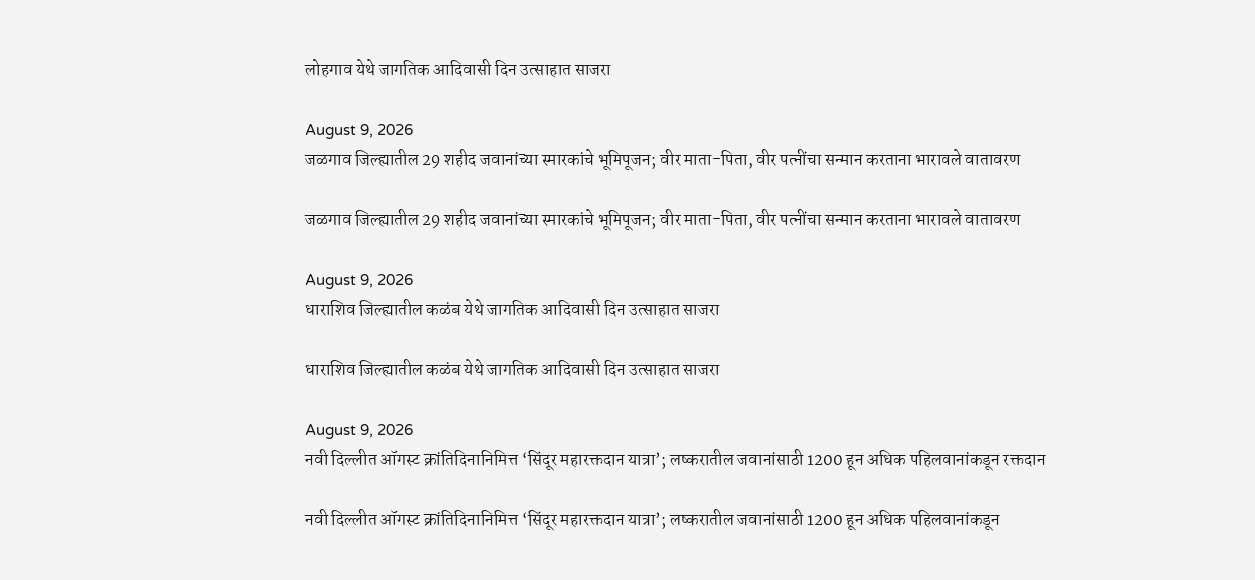लोहगाव येथे जागतिक आदिवासी दिन उत्साहात साजरा

August 9, 2026
जळगाव जिल्ह्यातील 29 शहीद जवानांच्या स्मारकांचे भूमिपूजन; वीर माता-पिता, वीर पत्नींचा सन्मान करताना भारावले वातावरण

जळगाव जिल्ह्यातील 29 शहीद जवानांच्या स्मारकांचे भूमिपूजन; वीर माता-पिता, वीर पत्नींचा सन्मान करताना भारावले वातावरण

August 9, 2026
धाराशिव जिल्ह्यातील कळंब येथे जागतिक आदिवासी दिन उत्साहात साजरा

धाराशिव जिल्ह्यातील कळंब येथे जागतिक आदिवासी दिन उत्साहात साजरा

August 9, 2026
नवी दिल्लीत ऑगस्ट क्रांतिदिनानिमित्त ‘सिंदूर महारक्तदान यात्रा’; लष्करातील जवानांसाठी 1200 हून अधिक पहिलवानांकडून रक्तदान

नवी दिल्लीत ऑगस्ट क्रांतिदिनानिमित्त ‘सिंदूर महारक्तदान यात्रा’; लष्करातील जवानांसाठी 1200 हून अधिक पहिलवानांकडून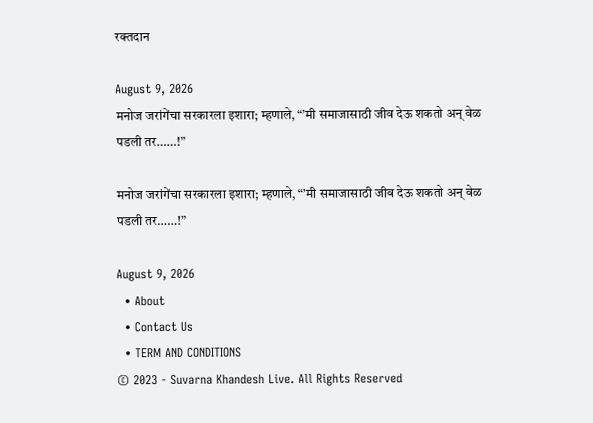रक्तदान

August 9, 2026
मनोज जरांगेंचा सरकारला इशारा; म्हणाले, “’मी समाजासाठी जीव देऊ शकतो अन् वेळ पडली तर……!”

मनोज जरांगेंचा सरकारला इशारा; म्हणाले, “’मी समाजासाठी जीव देऊ शकतो अन् वेळ पडली तर……!”

August 9, 2026
  • About
  • Contact Us
  • TERM AND CONDITIONS
© 2023 - Suvarna Khandesh Live. All Rights Reserved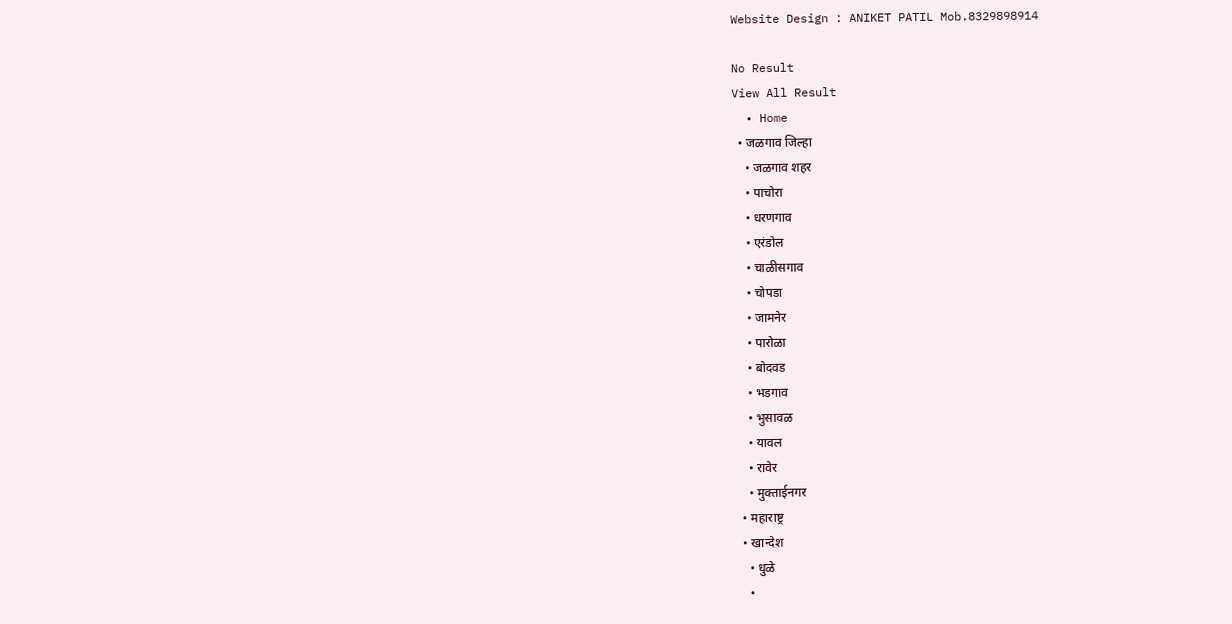Website Design : ANIKET PATIL Mob.8329898914

No Result
View All Result
  • Home
  • जळगाव जिल्हा
    • जळगाव शहर
    • पाचोरा
    • धरणगाव
    • एरंडोल
    • चाळीसगाव
    • चोपडा
    • जामनेर
    • पारोळा
    • बोदवड
    • भडगाव
    • भुसावळ
    • यावल
    • रावेर
    • मुक्ताईनगर
  • महाराष्ट्र
  • खान्देश
    • धुळे
    •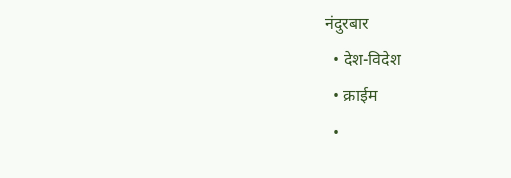नंदुरबार
  • देश-विदेश
  • क्राईम
  •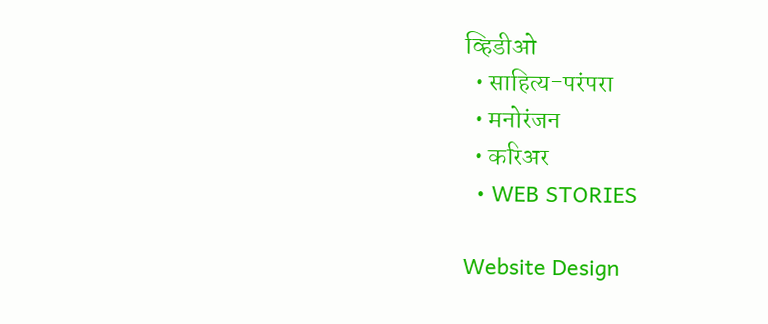व्हिडीओ
  • साहित्य-परंपरा
  • मनोरंजन
  • करिअर
  • WEB STORIES

Website Design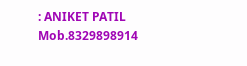: ANIKET PATIL Mob.8329898914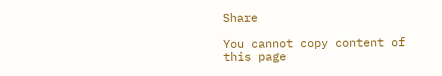Share

You cannot copy content of this page